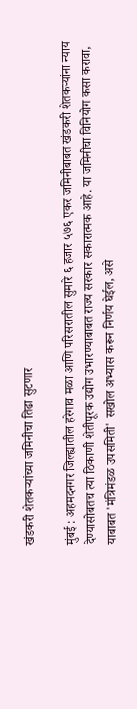खंडकरी शेतकऱ्यांच्या जमिनीचा तिढा सुटणार

मुंबई : अहमदनगर जिल्ह्यातील हरेगाव मळा आणि परिसरातील सुमारे ६ हजार ५७६ एकर जमिनीबाबत खंडकरी शेतकऱ्यांना न्याय देण्यासोबतच त्या ठिकाणी शेतीपूरक उद्योग उभारण्याबाबत राज्य सरकार सकारात्मक आहे. या जमिनीचा विनियोग कसा करावा, याबाबत 'मंत्रिमंडळ उपसमिती' सखोल अभ्यास करून निर्णय घेईल, असे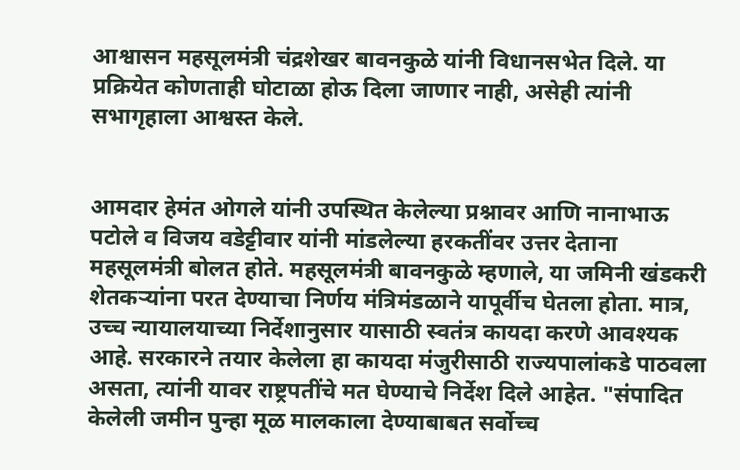आश्वासन महसूलमंत्री चंद्रशेखर बावनकुळे यांनी विधानसभेत दिले. या प्रक्रियेत कोणताही घोटाळा होऊ दिला जाणार नाही, असेही त्यांनी सभागृहाला आश्वस्त केले.


आमदार हेमंत ओगले यांनी उपस्थित केलेल्या प्रश्नावर आणि नानाभाऊ पटोले व विजय वडेट्टीवार यांनी मांडलेल्या हरकतींवर उत्तर देताना महसूलमंत्री बोलत होते. महसूलमंत्री बावनकुळे म्हणाले, या जमिनी खंडकरी शेतकऱ्यांना परत देण्याचा निर्णय मंत्रिमंडळाने यापूर्वीच घेतला होता. मात्र, उच्च न्यायालयाच्या निर्देशानुसार यासाठी स्वतंत्र कायदा करणे आवश्यक आहे. सरकारने तयार केलेला हा कायदा मंजुरीसाठी राज्यपालांकडे पाठवला असता, त्यांनी यावर राष्ट्रपतींचे मत घेण्याचे निर्देश दिले आहेत. "संपादित केलेली जमीन पुन्हा मूळ मालकाला देण्याबाबत सर्वोच्च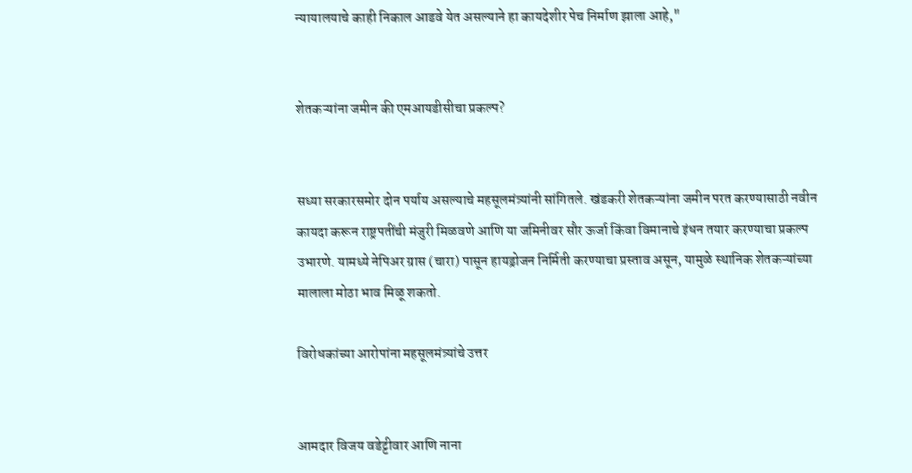न्यायालयाचे काही निकाल आडवे येत असल्याने हा कायदेशीर पेच निर्माण झाला आहे,"


शेतकऱ्यांना जमीन की एमआयडीसीचा प्रकल्प?


सध्या सरकारसमोर दोन पर्याय असल्याचे महसूलमंत्र्यांनी सांगितले. खंडकरी शेतकऱ्यांना जमीन परत करण्यासाठी नवीन कायदा करून राष्ट्रपतींची मंजुरी मिळवणे आणि या जमिनीवर सौर ऊर्जा किंवा विमानाचे इंधन तयार करण्याचा प्रकल्प उभारणे. यामध्ये नेपिअर ग्रास (चारा) पासून हायड्रोजन निर्मिती करण्याचा प्रस्ताव असून, यामुळे स्थानिक शेतकऱ्यांच्या मालाला मोठा भाव मिळू शकतो.

विरोधकांच्या आरोपांना महसूलमंत्र्यांचे उत्तर


आमदार विजय वडेट्टीवार आणि नाना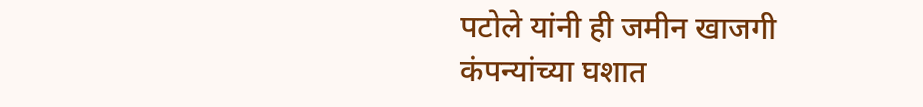पटोले यांनी ही जमीन खाजगी कंपन्यांच्या घशात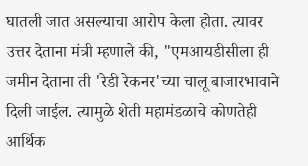घातली जात असल्याचा आरोप केला होता. त्यावर उत्तर देताना मंत्री म्हणाले की, "एमआयडीसीला ही जमीन देताना ती 'रेडी रेकनर'च्या चालू बाजारभावाने दिली जाईल. त्यामुळे शेती महामंडळाचे कोणतेही आर्थिक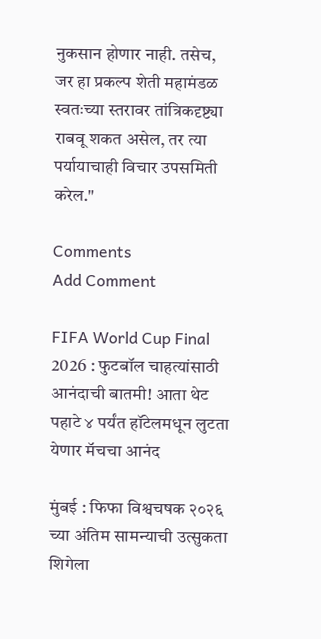नुकसान होणार नाही. तसेच, जर हा प्रकल्प शेती महामंडळ स्वतःच्या स्तरावर तांत्रिकदृष्ट्या राबवू शकत असेल, तर त्या पर्यायाचाही विचार उपसमिती करेल."

Comments
Add Comment

FIFA World Cup Final 2026 : फुटबॉल चाहत्यांसाठी आनंदाची बातमी! आता थेट पहाटे ४ पर्यंत हॉटेलमधून लुटता येणार मॅचचा आनंद

मुंबई : फिफा विश्वचषक २०२६ च्या अंतिम सामन्याची उत्सुकता शिगेला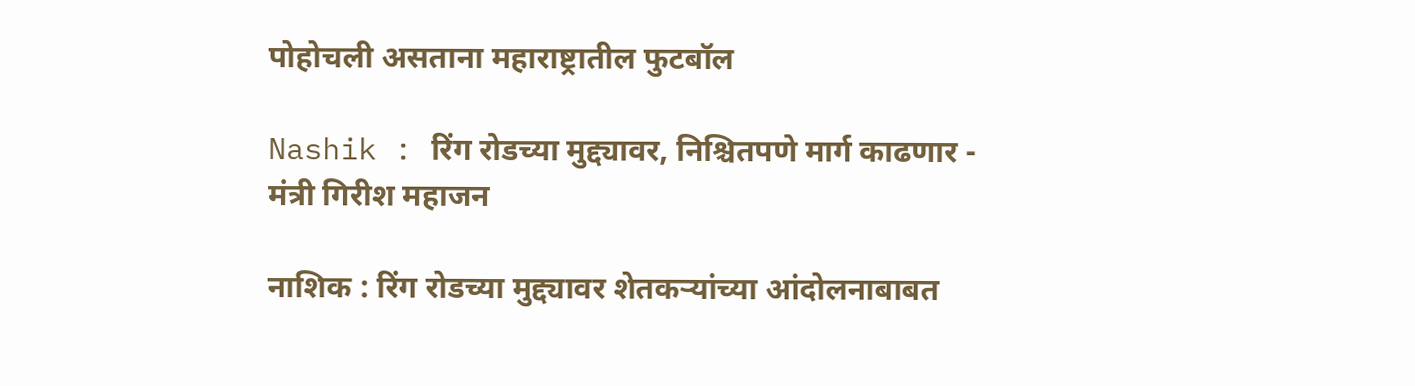पोहोचली असताना महाराष्ट्रातील फुटबॉल

Nashik : रिंग रोडच्या मुद्द्यावर, निश्चितपणे मार्ग काढणार - मंत्री गिरीश महाजन

नाशिक : रिंग रोडच्या मुद्द्यावर शेतकऱ्यांच्या आंदोलनाबाबत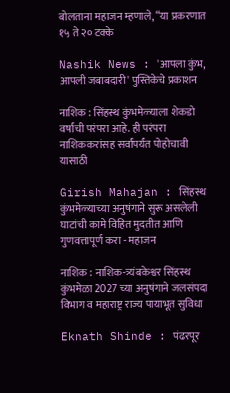बोलताना महाजन म्हणाले, “या प्रकरणात १५ ते २० टक्के

Nashik News : 'आपला कुंभ, आपली जबाबदारी' पुस्तिकेचे प्रकाशन

नाशिक : सिंहस्थ कुंभमेळ्याला शेकडो वर्षांची परंपरा आहे. ही परंपरा नाशिककरांसह सर्वांपर्यंत पोहोचावी यासाठी

Girish Mahajan : सिंहस्थ कुंभमेळ्याच्या अनुषंगाने सुरू असलेली घाटांची कामे विहित मुदतीत आणि गुणवत्तापूर्ण करा - महाजन

नाशिक : नाशिक-त्र्यंबकेश्वर सिंहस्थ कुंभमेळा 2027 च्या अनुषंगाने जलसंपदा विभाग व महाराष्ट्र राज्य पायाभूत सुविधा

Eknath Shinde : पंढरपूर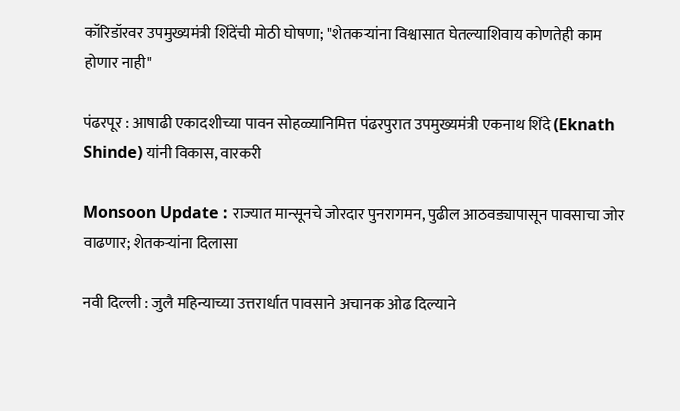कॉरिडॉरवर उपमुख्यमंत्री शिंदेंची मोठी घोषणा; "शेतकऱ्यांना विश्वासात घेतल्याशिवाय कोणतेही काम होणार नाही"

पंढरपूर : आषाढी एकादशीच्या पावन सोहळ्यानिमित्त पंढरपुरात उपमुख्यमंत्री एकनाथ शिंदे (Eknath Shinde) यांनी विकास, वारकरी

Monsoon Update : राज्यात मान्सूनचे जोरदार पुनरागमन, पुढील आठवड्यापासून पावसाचा जोर वाढणार; शेतकऱ्यांना दिलासा

नवी दिल्ली : जुलै महिन्याच्या उत्तरार्धात पावसाने अचानक ओढ दिल्याने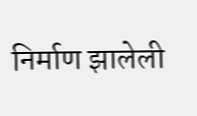निर्माण झालेली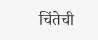चिंतेची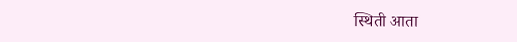स्थिती आता